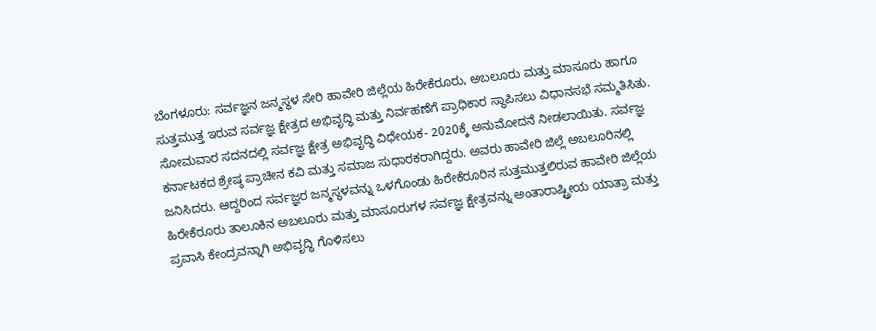ಬೆಂಗಳೂರು: ಸರ್ವಜ್ಞನ ಜನ್ಮಸ್ಥಳ ಸೇರಿ ಹಾವೇರಿ ಜಿಲ್ಲೆಯ ಹಿರೇಕೆರೂರು, ಅಬಲೂರು ಮತ್ತು ಮಾಸೂರು ಹಾಗೂ ಸುತ್ತಮುತ್ತ ಇರುವ ಸರ್ವಜ್ಞ ಕ್ಷೇತ್ರದ ಅಭಿವೃದ್ಧಿ ಮತ್ತು ನಿರ್ವಹಣೆಗೆ ಪ್ರಾಧಿಕಾರ ಸ್ಥಾಪಿಸಲು ವಿಧಾನಸಭೆ ಸಮ್ಮತಿಸಿತು.
ಸೋಮವಾರ ಸದನದಲ್ಲಿ ಸರ್ವಜ್ಞ ಕ್ಷೇತ್ರ ಅಭಿವೃದ್ಧಿ ವಿಧೇಯಕ- 2020ಕ್ಕೆ ಅನುಮೋದನೆ ನೀಡಲಾಯಿತು. ಸರ್ವಜ್ಞ ಕರ್ನಾಟಕದ ಶ್ರೇಷ್ಠ ಪ್ರಾಚೀನ ಕವಿ ಮತ್ತು ಸಮಾಜ ಸುಧಾರಕರಾಗಿದ್ದರು. ಅವರು ಹಾವೇರಿ ಜಿಲ್ಲೆ ಅಬಲೂರಿನಲ್ಲಿ ಜನಿಸಿದರು. ಆದ್ದರಿಂದ ಸರ್ವಜ್ಞರ ಜನ್ಮಸ್ಥಳವನ್ನು ಒಳಗೊಂಡು ಹಿರೇಕೆರೂರಿನ ಸುತ್ತಮುತ್ತಲಿರುವ ಹಾವೇರಿ ಜಿಲ್ಲೆಯ ಹಿರೇಕೆರೂರು ತಾಲೂಕಿನ ಅಬಲೂರು ಮತ್ತು ಮಾಸೂರುಗಳ ಸರ್ವಜ್ಞ ಕ್ಷೇತ್ರವನ್ನು ಅಂತಾರಾಷ್ಟ್ರೀಯ ಯಾತ್ರಾ ಮತ್ತು ಪ್ರವಾಸಿ ಕೇಂದ್ರವನ್ನಾಗಿ ಅಭಿವೃದ್ಧಿ ಗೊಳಿಸಲು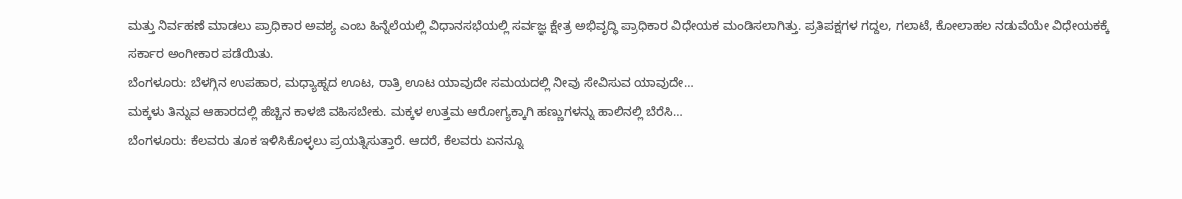ಮತ್ತು ನಿರ್ವಹಣೆ ಮಾಡಲು ಪ್ರಾಧಿಕಾರ ಅವಶ್ಯ ಎಂಬ ಹಿನ್ನೆಲೆಯಲ್ಲಿ ವಿಧಾನಸಭೆಯಲ್ಲಿ ಸರ್ವಜ್ಞ ಕ್ಷೇತ್ರ ಅಭಿವೃದ್ಧಿ ಪ್ರಾಧಿಕಾರ ವಿಧೇಯಕ ಮಂಡಿಸಲಾಗಿತ್ತು. ಪ್ರತಿಪಕ್ಷಗಳ ಗದ್ದಲ, ಗಲಾಟೆ, ಕೋಲಾಹಲ ನಡುವೆಯೇ ವಿಧೇಯಕಕ್ಕೆ ಸರ್ಕಾರ ಅಂಗೀಕಾರ ಪಡೆಯಿತು.
ಬೆಂಗಳೂರು: ಬೆಳಗ್ಗಿನ ಉಪಹಾರ, ಮಧ್ಯಾಹ್ನದ ಊಟ, ರಾತ್ರಿ ಊಟ ಯಾವುದೇ ಸಮಯದಲ್ಲಿ ನೀವು ಸೇವಿಸುವ ಯಾವುದೇ…
ಮಕ್ಕಳು ತಿನ್ನುವ ಆಹಾರದಲ್ಲಿ ಹೆಚ್ಚಿನ ಕಾಳಜಿ ವಹಿಸಬೇಕು. ಮಕ್ಕಳ ಉತ್ತಮ ಆರೋಗ್ಯಕ್ಕಾಗಿ ಹಣ್ಣುಗಳನ್ನು ಹಾಲಿನಲ್ಲಿ ಬೆರೆಸಿ…
ಬೆಂಗಳೂರು: ಕೆಲವರು ತೂಕ ಇಳಿಸಿಕೊಳ್ಳಲು ಪ್ರಯತ್ನಿಸುತ್ತಾರೆ. ಆದರೆ, ಕೆಲವರು ಏನನ್ನೂ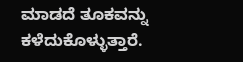ಮಾಡದೆ ತೂಕವನ್ನು ಕಳೆದುಕೊಳ್ಳುತ್ತಾರೆ.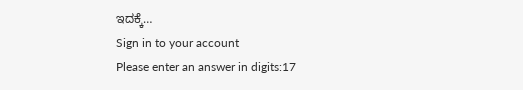ಇದಕ್ಕೆ…
Sign in to your account
Please enter an answer in digits:17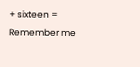+ sixteen =
Remember me